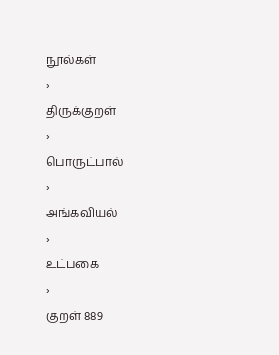நூல்கள்
›
திருக்குறள்
›
பொருட்பால்
›
அங்கவியல்
›
உட்பகை
›
குறள் 889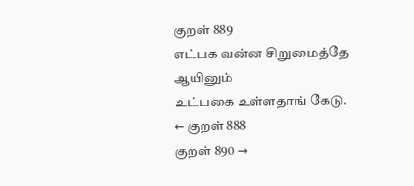குறள் 889
எட்பக வன்ன சிறுமைத்தே ஆயினும்
உட்பகை உள்ளதாங் கேடு.
← குறள் 888
குறள் 890 →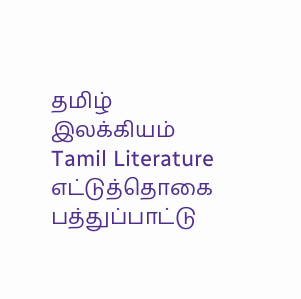தமிழ் இலக்கியம்
Tamil Literature
எட்டுத்தொகை
பத்துப்பாட்டு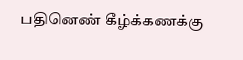பதினெண் கீழ்க்கணக்கு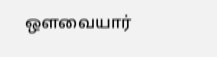ஔவையார்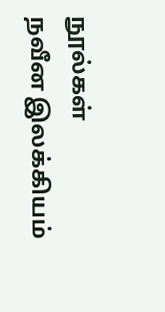நூல்கள்
நவீன இலக்கியம்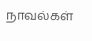நாவல்கள்